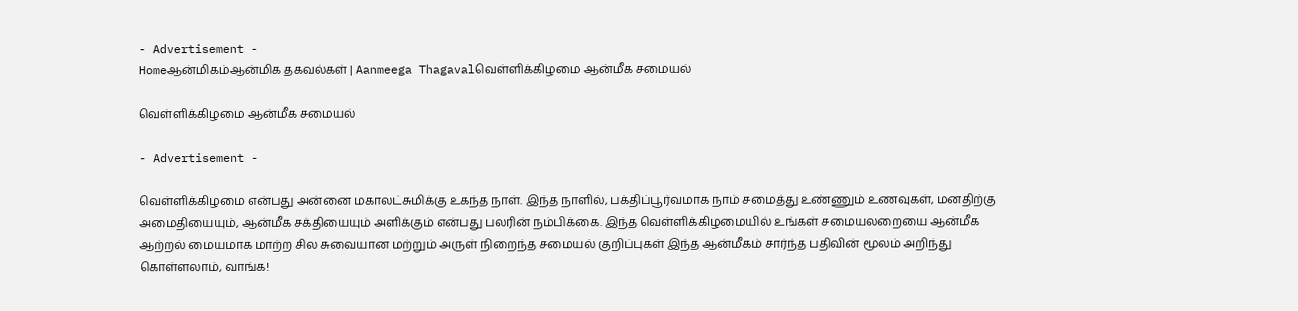- Advertisement -
Homeஆன்மிகம்ஆன்மிக தகவல்கள் | Aanmeega Thagavalவெள்ளிக்கிழமை ஆன்மீக சமையல்

வெள்ளிக்கிழமை ஆன்மீக சமையல்

- Advertisement -

வெள்ளிக்கிழமை என்பது அன்னை மகாலட்சுமிக்கு உகந்த நாள். இந்த நாளில், பக்திப்பூர்வமாக நாம் சமைத்து உண்ணும் உணவுகள், மனதிற்கு அமைதியையும், ஆன்மீக சக்தியையும் அளிக்கும் என்பது பலரின் நம்பிக்கை. இந்த வெள்ளிக்கிழமையில் உங்கள் சமையலறையை ஆன்மீக ஆற்றல் மையமாக மாற்ற சில சுவையான மற்றும் அருள் நிறைந்த சமையல் குறிப்புகள் இந்த ஆன்மீகம் சார்ந்த பதிவின் மூலம் அறிந்து கொள்ளலாம், வாங்க!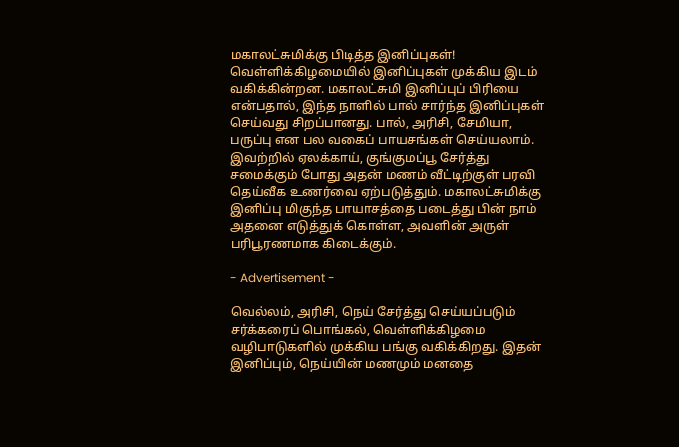மகாலட்சுமிக்கு பிடித்த இனிப்புகள்!
வெள்ளிக்கிழமையில் இனிப்புகள் முக்கிய இடம் வகிக்கின்றன. மகாலட்சுமி இனிப்புப் பிரியை என்பதால், இந்த நாளில் பால் சார்ந்த இனிப்புகள் செய்வது சிறப்பானது. பால், அரிசி, சேமியா, பருப்பு என பல வகைப் பாயசங்கள் செய்யலாம். இவற்றில் ஏலக்காய், குங்குமப்பூ சேர்த்து சமைக்கும் போது அதன் மணம் வீட்டிற்குள் பரவி தெய்வீக உணர்வை ஏற்படுத்தும். மகாலட்சுமிக்கு இனிப்பு மிகுந்த பாயாசத்தை படைத்து பின் நாம் அதனை எடுத்துக் கொள்ள, அவளின் அருள் பரிபூரணமாக கிடைக்கும்.

- Advertisement -

வெல்லம், அரிசி, நெய் சேர்த்து செய்யப்படும் சர்க்கரைப் பொங்கல், வெள்ளிக்கிழமை வழிபாடுகளில் முக்கிய பங்கு வகிக்கிறது. இதன் இனிப்பும், நெய்யின் மணமும் மனதை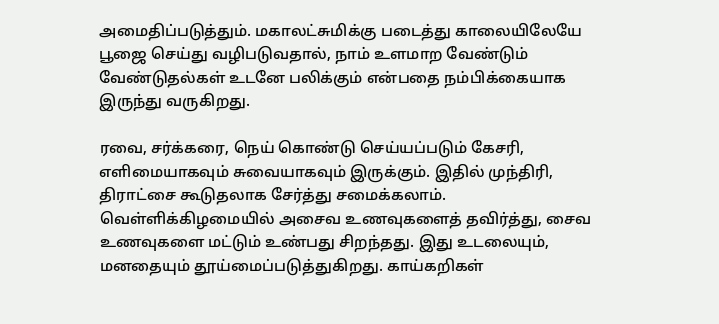அமைதிப்படுத்தும். மகாலட்சுமிக்கு படைத்து காலையிலேயே பூஜை செய்து வழிபடுவதால், நாம் உளமாற வேண்டும் வேண்டுதல்கள் உடனே பலிக்கும் என்பதை நம்பிக்கையாக இருந்து வருகிறது.

ரவை, சர்க்கரை, நெய் கொண்டு செய்யப்படும் கேசரி, எளிமையாகவும் சுவையாகவும் இருக்கும். இதில் முந்திரி, திராட்சை கூடுதலாக சேர்த்து சமைக்கலாம். வெள்ளிக்கிழமையில் அசைவ உணவுகளைத் தவிர்த்து, சைவ உணவுகளை மட்டும் உண்பது சிறந்தது. இது உடலையும், மனதையும் தூய்மைப்படுத்துகிறது. காய்கறிகள்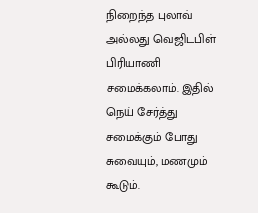நிறைந்த புலாவ் அல்லது வெஜிடபிள் பிரியாணி சமைக்கலாம். இதில் நெய் சேர்த்து சமைக்கும் போது சுவையும், மணமும் கூடும்.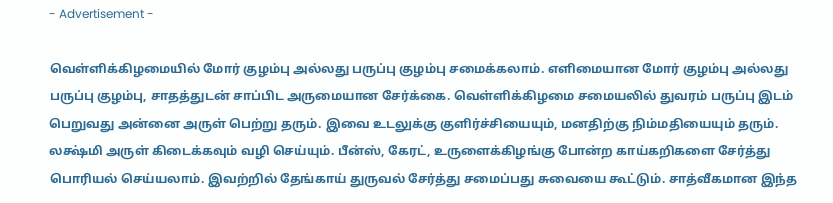- Advertisement -

வெள்ளிக்கிழமையில் மோர் குழம்பு அல்லது பருப்பு குழம்பு சமைக்கலாம். எளிமையான மோர் குழம்பு அல்லது பருப்பு குழம்பு, சாதத்துடன் சாப்பிட அருமையான சேர்க்கை. வெள்ளிக்கிழமை சமையலில் துவரம் பருப்பு இடம் பெறுவது அன்னை அருள் பெற்று தரும். இவை உடலுக்கு குளிர்ச்சியையும், மனதிற்கு நிம்மதியையும் தரும். லக்ஷ்மி அருள் கிடைக்கவும் வழி செய்யும். பீன்ஸ், கேரட், உருளைக்கிழங்கு போன்ற காய்கறிகளை சேர்த்து பொரியல் செய்யலாம். இவற்றில் தேங்காய் துருவல் சேர்த்து சமைப்பது சுவையை கூட்டும். சாத்வீகமான இந்த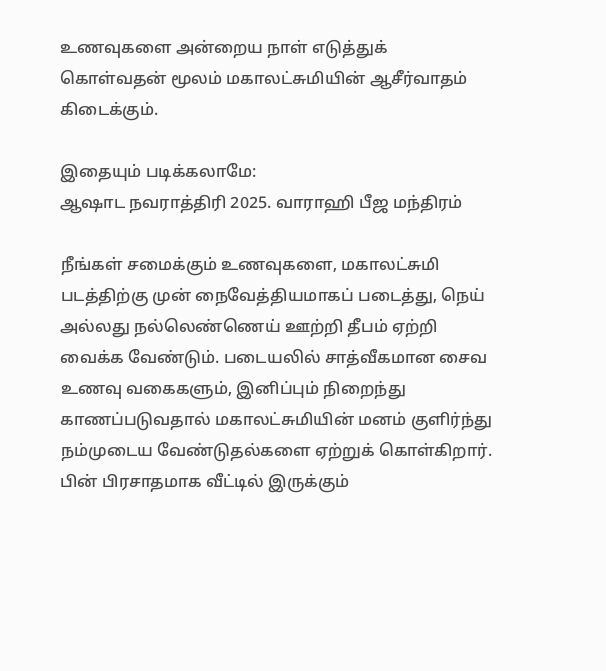உணவுகளை அன்றைய நாள் எடுத்துக் கொள்வதன் மூலம் மகாலட்சுமியின் ஆசீர்வாதம் கிடைக்கும்.

இதையும் படிக்கலாமே:
ஆஷாட நவராத்திரி 2025. வாராஹி பீஜ மந்திரம்

நீங்கள் சமைக்கும் உணவுகளை, மகாலட்சுமி படத்திற்கு முன் நைவேத்தியமாகப் படைத்து, நெய் அல்லது நல்லெண்ணெய் ஊற்றி தீபம் ஏற்றி வைக்க வேண்டும். படையலில் சாத்வீகமான சைவ உணவு வகைகளும், இனிப்பும் நிறைந்து காணப்படுவதால் மகாலட்சுமியின் மனம் குளிர்ந்து நம்முடைய வேண்டுதல்களை ஏற்றுக் கொள்கிறார். பின் பிரசாதமாக வீட்டில் இருக்கும்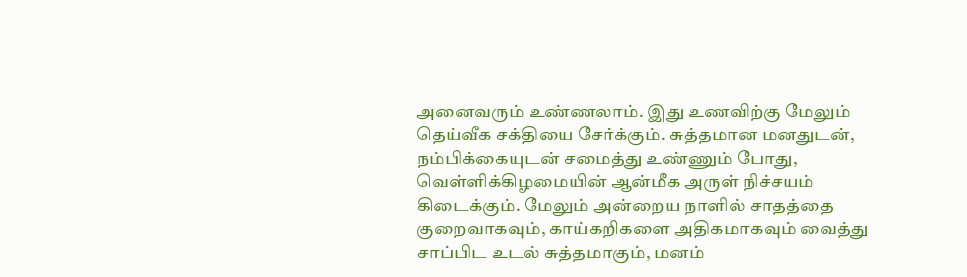அனைவரும் உண்ணலாம். இது உணவிற்கு மேலும் தெய்வீக சக்தியை சேர்க்கும். சுத்தமான மனதுடன், நம்பிக்கையுடன் சமைத்து உண்ணும் போது, வெள்ளிக்கிழமையின் ஆன்மீக அருள் நிச்சயம் கிடைக்கும். மேலும் அன்றைய நாளில் சாதத்தை குறைவாகவும், காய்கறிகளை அதிகமாகவும் வைத்து சாப்பிட உடல் சுத்தமாகும், மனம்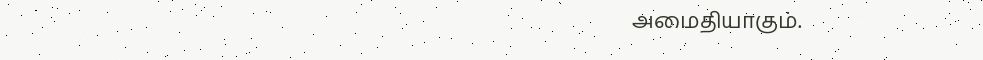அமைதியாகும்.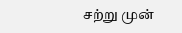சற்று முன்